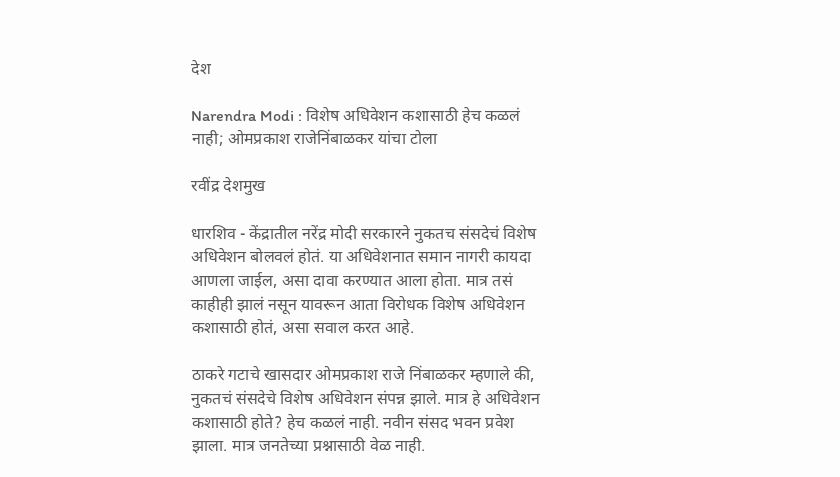देश

Narendra Modi : विशेष अधिवेशन कशासाठी हेच कळलं नाही; ओमप्रकाश राजेनिंबाळकर यांचा टोला

रवींद्र देशमुख

धारशिव - केंद्रातील नरेंद्र मोदी सरकारने नुकतच संसदेचं विशेष अधिवेशन बोलवलं होतं. या अधिवेशनात समान नागरी कायदा आणला जाईल, असा दावा करण्यात आला होता. मात्र तसं काहीही झालं नसून यावरून आता विरोधक विशेष अधिवेशन कशासाठी होतं, असा सवाल करत आहे.

ठाकरे गटाचे खासदार ओमप्रकाश राजे निंबाळकर म्हणाले की, नुकतचं संसदेचे विशेष अधिवेशन संपन्न झाले. मात्र हे अधिवेशन कशासाठी होते? हेच कळलं नाही. नवीन संसद भवन प्रवेश झाला. मात्र जनतेच्या प्रश्नासाठी वेळ नाही.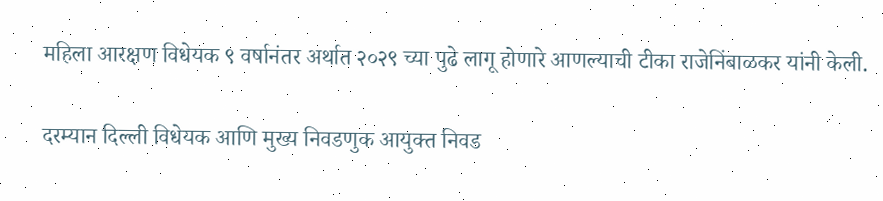महिला आरक्षण विधेयक ९ वर्षानंतर अर्थात २०२९ च्या पुढे लागू होणारे आणल्याची टीका राजेनिंबाळकर यांनी केली.

दरम्यान दिल्ली विधेयक आणि मुख्य निवडणुक आयुक्त निवड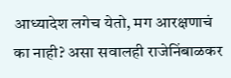आध्यादेश लगेच येतो, मग आरक्षणाचं का नाही? असा सवालही राजेनिंबाळकर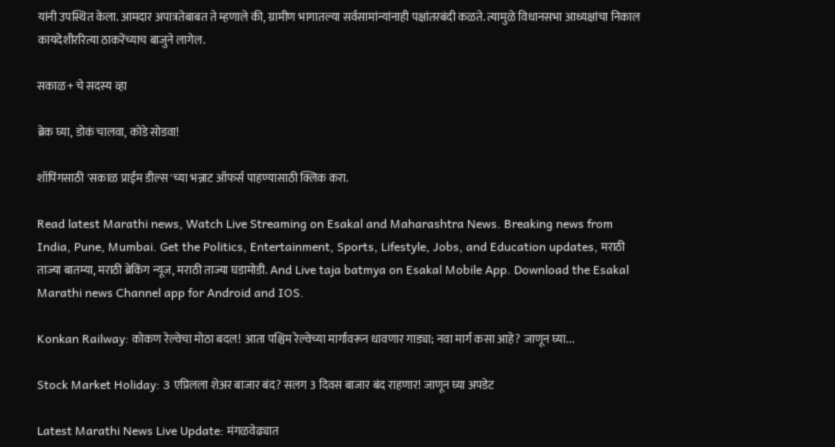यांनी उपस्थित केला. आमदार अपात्रतेबाबत ते म्हणाले की, ग्रामीण भागातल्या सर्वसामांन्यांनाही पक्षांतरबंदी कळते. त्यामुळे विधानसभा आध्यक्षांचा निकाल कायदेशीररित्या ठाकरेंच्याच बाजुने लागेल.

सकाळ+ चे सदस्य व्हा

ब्रेक घ्या, डोकं चालवा, कोडे सोडवा!

शॉपिंगसाठी 'सकाळ प्राईम डील्स'च्या भन्नाट ऑफर्स पाहण्यासाठी क्लिक करा.

Read latest Marathi news, Watch Live Streaming on Esakal and Maharashtra News. Breaking news from India, Pune, Mumbai. Get the Politics, Entertainment, Sports, Lifestyle, Jobs, and Education updates, मराठी ताज्या बातम्या, मराठी ब्रेकिंग न्यूज, मराठी ताज्या घडामोडी. And Live taja batmya on Esakal Mobile App. Download the Esakal Marathi news Channel app for Android and IOS.

Konkan Railway: कोकण रेल्वेचा मोठा बदल! आता पश्चिम रेल्वेच्या मार्गावरून धावणार गाड्या; नवा मार्ग कसा आहे? जाणून घ्या...

Stock Market Holiday: 3 एप्रिलला शेअर बाजार बंद? सलग 3 दिवस बाजार बंद राहणार! जाणून घ्या अपडेट

Latest Marathi News Live Update: मंगळवेढ्यात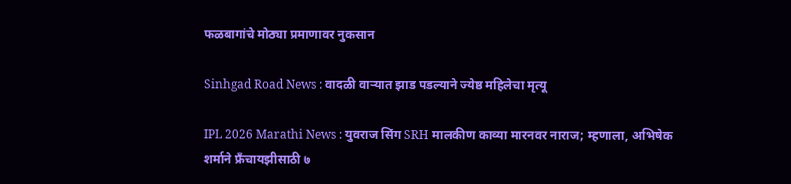फळबागांचे मोठ्या प्रमाणावर नुकसान

Sinhgad Road News : वादळी वाऱ्यात झाड पडल्याने ज्येष्ठ महिलेचा मृत्यू

IPL 2026 Marathi News : युवराज सिंग SRH मालकीण काव्या मारनवर नाराज; म्हणाला, अभिषेक शर्माने फ्रँचायझीसाठी ७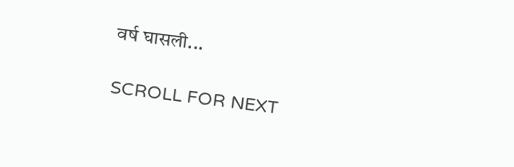वर्ष घासली...

SCROLL FOR NEXT